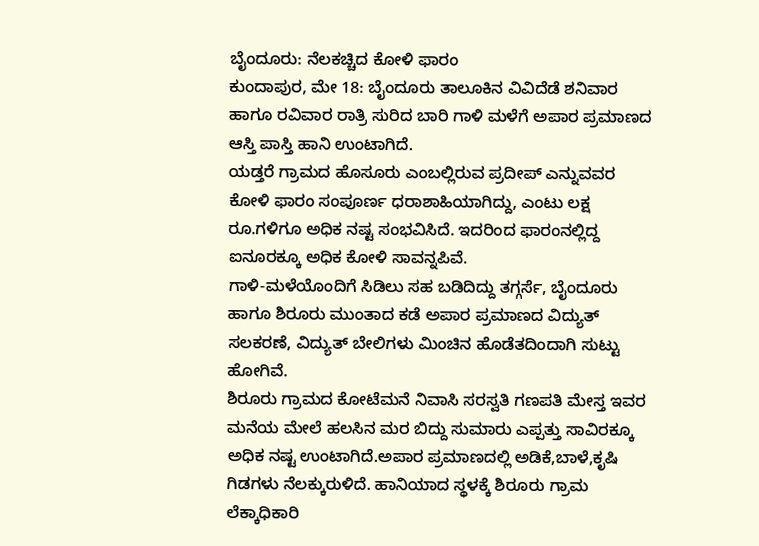ಬೈಂದೂರು: ನೆಲಕಚ್ಚಿದ ಕೋಳಿ ಫಾರಂ
ಕುಂದಾಪುರ, ಮೇ 18: ಬೈಂದೂರು ತಾಲೂಕಿನ ವಿವಿದೆಡೆ ಶನಿವಾರ ಹಾಗೂ ರವಿವಾರ ರಾತ್ರಿ ಸುರಿದ ಬಾರಿ ಗಾಳಿ ಮಳೆಗೆ ಅಪಾರ ಪ್ರಮಾಣದ ಆಸ್ತಿ ಪಾಸ್ತಿ ಹಾನಿ ಉಂಟಾಗಿದೆ.
ಯಡ್ತರೆ ಗ್ರಾಮದ ಹೊಸೂರು ಎಂಬಲ್ಲಿರುವ ಪ್ರದೀಪ್ ಎನ್ನುವವರ ಕೋಳಿ ಫಾರಂ ಸಂಪೂರ್ಣ ಧರಾಶಾಹಿಯಾಗಿದ್ದು, ಎಂಟು ಲಕ್ಷ ರೂ.ಗಳಿಗೂ ಅಧಿಕ ನಷ್ಟ ಸಂಭವಿಸಿದೆ. ಇದರಿಂದ ಫಾರಂನಲ್ಲಿದ್ದ ಐನೂರಕ್ಕೂ ಅಧಿಕ ಕೋಳಿ ಸಾವನ್ನಪಿವೆ.
ಗಾಳಿ-ಮಳೆಯೊಂದಿಗೆ ಸಿಡಿಲು ಸಹ ಬಡಿದಿದ್ದು ತಗ್ಗರ್ಸೆ, ಬೈಂದೂರು ಹಾಗೂ ಶಿರೂರು ಮುಂತಾದ ಕಡೆ ಅಪಾರ ಪ್ರಮಾಣದ ವಿದ್ಯುತ್ ಸಲಕರಣೆ, ವಿದ್ಯುತ್ ಬೇಲಿಗಳು ಮಿಂಚಿನ ಹೊಡೆತದಿಂದಾಗಿ ಸುಟ್ಟು ಹೋಗಿವೆ.
ಶಿರೂರು ಗ್ರಾಮದ ಕೋಟೆಮನೆ ನಿವಾಸಿ ಸರಸ್ವತಿ ಗಣಪತಿ ಮೇಸ್ತ ಇವರ ಮನೆಯ ಮೇಲೆ ಹಲಸಿನ ಮರ ಬಿದ್ದು ಸುಮಾರು ಎಪ್ಪತ್ತು ಸಾವಿರಕ್ಕೂ ಅಧಿಕ ನಷ್ಟ ಉಂಟಾಗಿದೆ.ಅಪಾರ ಪ್ರಮಾಣದಲ್ಲಿ ಅಡಿಕೆ,ಬಾಳೆ,ಕೃಷಿ ಗಿಡಗಳು ನೆಲಕ್ಕುರುಳಿದೆ. ಹಾನಿಯಾದ ಸ್ಥಳಕ್ಕೆ ಶಿರೂರು ಗ್ರಾಮ ಲೆಕ್ಕಾಧಿಕಾರಿ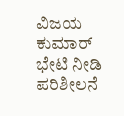ವಿಜಯ ಕುಮಾರ್ ಭೇಟಿ ನೀಡಿ ಪರಿಶೀಲನೆ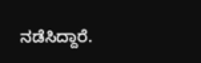ನಡೆಸಿದ್ದಾರೆ.